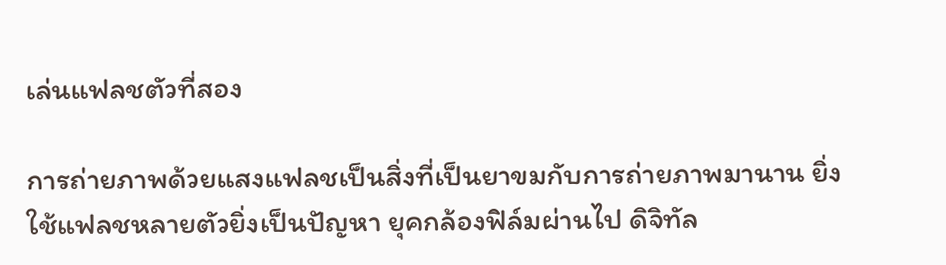เล่นแฟลชตัวที่สอง

การถ่ายภาพด้วยแสงแฟลชเป็นสิ่งที่เป็นยาขมกับการถ่ายภาพมานาน ยิ่งใช้แฟลชหลายตัวยิ่งเป็นปัญหา ยุคกล้องฟิล์มผ่านไป ดิจิทัล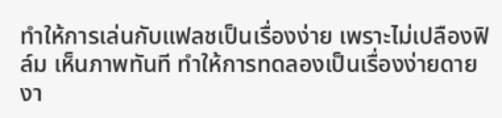ทำให้การเล่นกับแฟลชเป็นเรื่องง่าย เพราะไม่เปลืองฟิล์ม เห็นภาพทันที ทำให้การทดลองเป็นเรื่องง่ายดาย งา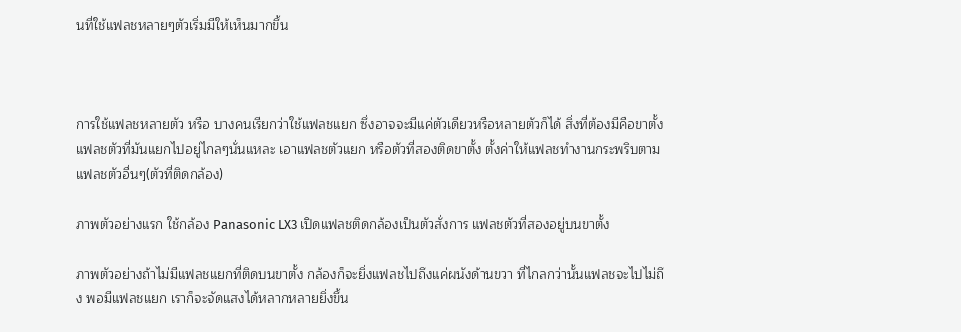นที่ใช้แฟลชหลายๆตัวเริ่มมีให้เห็นมากขึ้น



การใช้แฟลชหลายตัว หรือ บางคนเรียกว่าใช้แฟลชแยก ซึ่งอาจจะมีแค่ตัวเดียวหรือหลายตัวก็ได้ สิ่งที่ต้องมีคือขาตั้งแฟลชตัวที่มันแยกไปอยู่ไกลๆนั่นแหละ เอาแฟลชตัวแยก หรือตัวที่สองติดขาตั้ง ตั้งค่าให้แฟลชทำงานกระพริบตามแฟลชตัวอื่นๆ(ตัวที่ติดกล้อง)

ภาพตัวอย่างแรก ใช้กล้อง Panasonic LX3 เปิดแฟลชติดกล้องเป็นตัวสั่งการ แฟลชตัวที่สองอยู่บนขาตั้ง

ภาพตัวอย่างถ้าไม่มีแฟลชแยกที่ติดบนขาตั้ง กล้องก็จะยิ่งแฟลชไปถึงแค่ผนังด้านขวา ที่ไกลกว่านั้นแฟลชจะไปไม่ถึง พอมีแฟลชแยก เราก็จะจัดแสงได้หลากหลายยิ่งขึ้น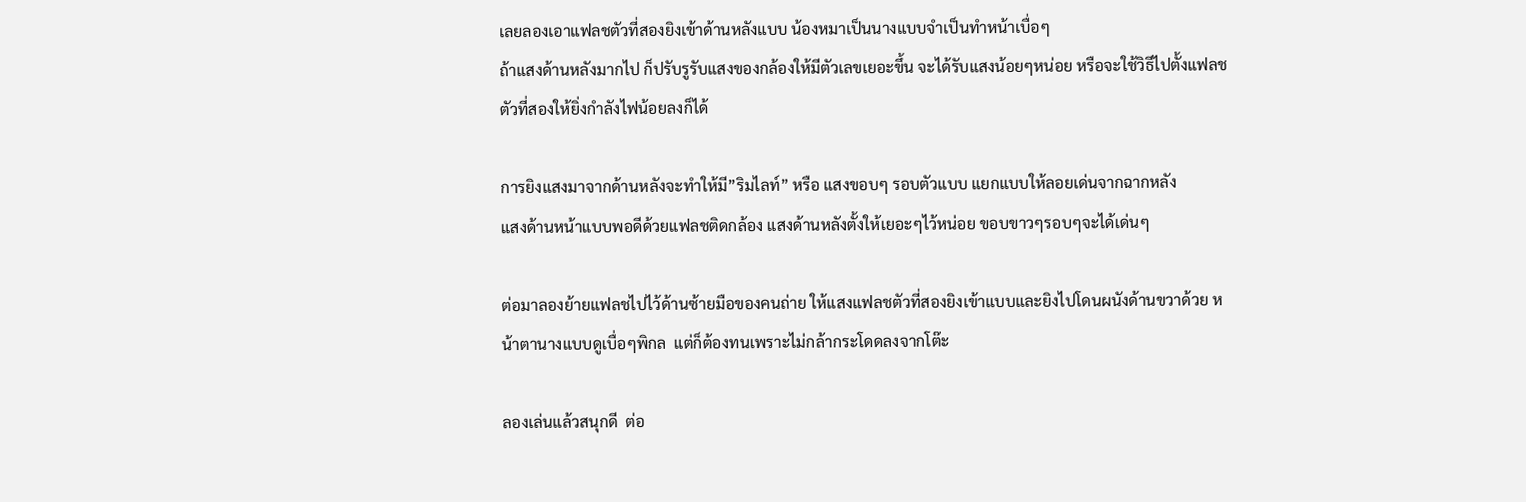เลยลองเอาแฟลชตัวที่สองยิงเข้าด้านหลังแบบ น้องหมาเป็นนางแบบจำเป็นทำหน้าเบื่อๆ
ถ้าแสงด้านหลังมากไป ก็ปรับรูรับแสงของกล้องให้มีตัวเลขเยอะขึ้น จะได้รับแสงน้อยๆหน่อย หรือจะใช้วิธีไปตั้งแฟลชตัวที่สองให้ยิ่งกำลังไฟน้อยลงก็ได้

การยิงแสงมาจากด้านหลังจะทำให้มี”ริมไลท์” หรือ แสงขอบๆ รอบตัวแบบ แยกแบบให้ลอยเด่นจากฉากหลัง
แสงด้านหน้าแบบพอดีด้วยแฟลชติดกล้อง แสงด้านหลังตั้งให้เยอะๆไว้หน่อย ขอบขาวๆรอบๆจะได้เด่นๆ

ต่อมาลองย้ายแฟลชไปไว้ด้านซ้ายมือของคนถ่าย ให้แสงแฟลชตัวที่สองยิงเข้าแบบและยิงไปโดนผนังด้านขวาด้วย หน้าตานางแบบดูเบื่อๆพิกล  แต่ก็ต้องทนเพราะไม่กล้ากระโดดลงจากโต๊ะ

ลองเล่นแล้วสนุกดี  ต่อ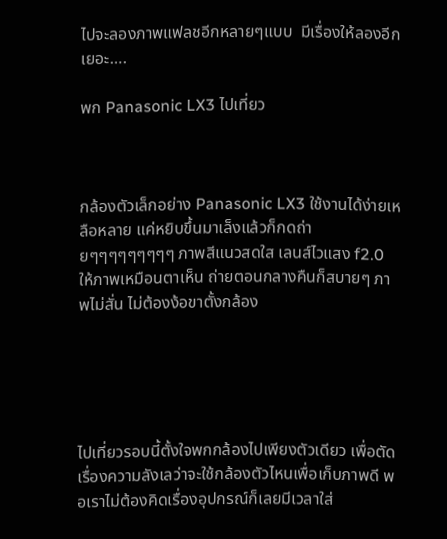ไปจะลองภาพแฟลชอีกหลายๆแบบ  มีเรื่องให้ลองอีกเยอะ….

พก Panasonic LX3 ไปเที่ยว



กล้องตัวเล็กอย่าง Panasonic LX3 ใช้งานได้ง่ายเหลือหลาย แค่หยิบขึ้นมาเล็งแล้วก็กดถ่ายๆๆๆๆๆๆๆๆๆ ภาพสีแนวสดใส เลนส์ไวแสง f2.0 ให้ภาพเหมือนตาเห็น ถ่ายตอนกลางคืนก็สบายๆ ภาพไม่สั่น ไม่ต้องง้อขาตั้งกล้อง





ไปเที่ยวรอบนี้ตั้งใจพกกล้องไปเพียงตัวเดียว เพื่อตัดเรื่องความลังเลว่าจะใช้กล้องตัวไหนเพื่อเก็บภาพดี พอเราไม่ต้องคิดเรื่องอุปกรณ์ก็เลยมีเวลาใส่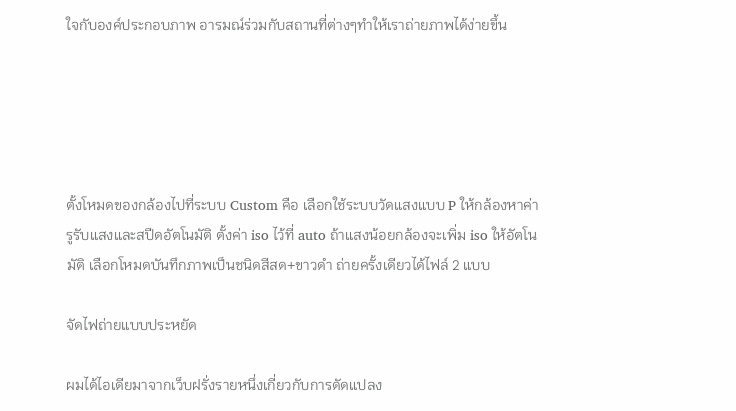ใจกับองค์ประกอบภาพ อารมณ์ร่วมกับสถานที่ต่างๆทำให้เราถ่ายภาพได้ง่ายขึ้น





ตั้งโหมดของกล้องไปที่ระบบ Custom คือ เลือกใช้ระบบวัดแสงแบบ P ให้กล้องหาค่ารูรับแสงและสปีดอัตโนมัติ ตั้งค่า iso ไว้ที่ auto ถ้าแสงน้อยกล้องจะเพิ่ม iso ให้อัตโนมัติ เลือกโหมดบันทึกภาพเป็นชนิดสีสด+ขาวดำ ถ่ายครั้งเดียวได้ไฟล์ 2 แบบ

จัดไฟถ่ายแบบประหยัด

ผมได้ไอเดียมาจากเว็บฝรั่งรายหนึ่งเกี่ยวกับการดัดแปลง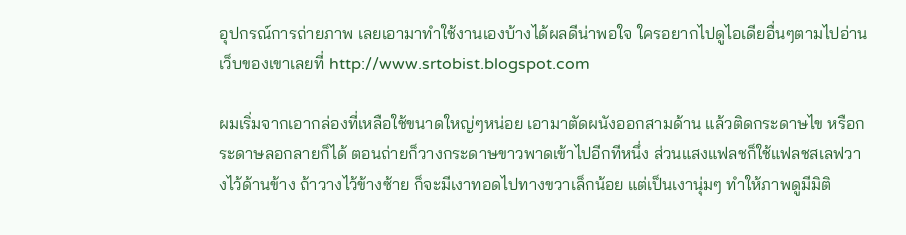อุปกรณ์การถ่ายภาพ เลยเอามาทำใช้งานเองบ้างได้ผลดีน่าพอใจ ใครอยากไปดูไอเดียอื่นๆตามไปอ่านเว็บของเขาเลยที่ http://www.srtobist.blogspot.com

ผมเริ่มจากเอากล่องที่เหลือใช้ขนาดใหญ่ๆหน่อย เอามาตัดผนังออกสามด้าน แล้วติดกระดาษไข หรือกระดาษลอกลายก็ได้ ตอนถ่ายก็วางกระดาษขาวพาดเข้าไปอีกทีหนึ่ง ส่วนแสงแฟลชก็ใช้แฟลชสเลฟวางไว้ด้านข้าง ถ้าวางไว้ข้างซ้าย ก็จะมีเงาทอดไปทางขวาเล็กน้อย แต่เป็นเงานุ่มๆ ทำให้ภาพดูมีมิติ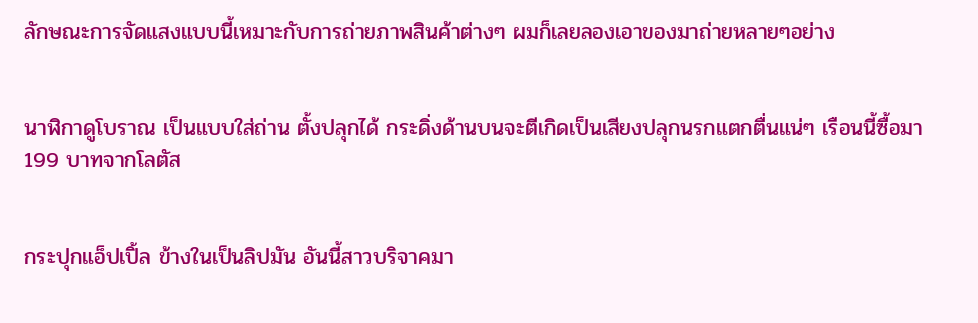ลักษณะการจัดแสงแบบนี้เหมาะกับการถ่ายภาพสินค้าต่างๆ ผมก็เลยลองเอาของมาถ่ายหลายๆอย่าง


นาฬิกาดูโบราณ เป็นแบบใส่ถ่าน ตั้งปลุกได้ กระดิ่งด้านบนจะตีเกิดเป็นเสียงปลุกนรกแตกตื่นแน่ๆ เรือนนี้ซื้อมา 199 บาทจากโลตัส


กระปุกแอ็ปเปิ้ล ข้างในเป็นลิปมัน อันนี้สาวบริจาคมา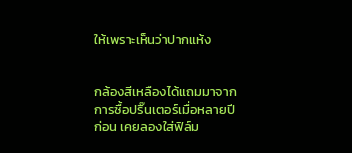ให้เพราะเห็นว่าปากแห้ง


กล้องสีเหลืองได้แถมมาจากการซื้อปริ๊นเตอร์เมื่อหลายปีก่อน เคยลองใส่ฟิล์ม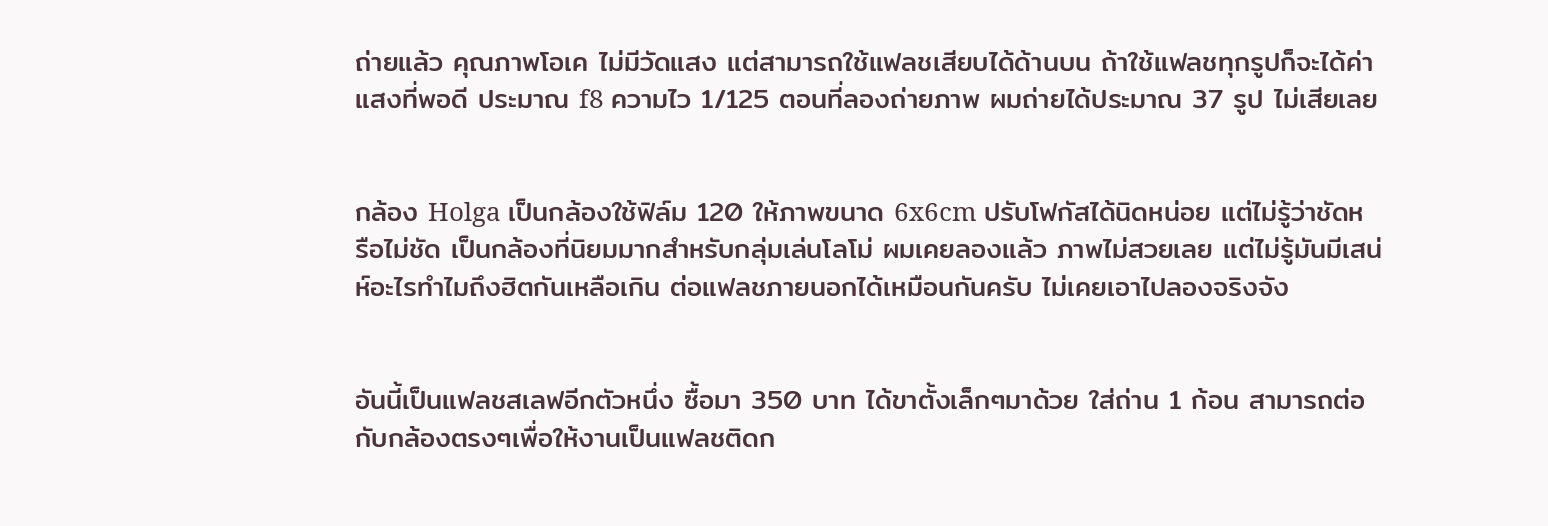ถ่ายแล้ว คุณภาพโอเค ไม่มีวัดแสง แต่สามารถใช้แฟลชเสียบได้ด้านบน ถ้าใช้แฟลชทุกรูปก็จะได้ค่าแสงที่พอดี ประมาณ f8 ความไว 1/125 ตอนที่ลองถ่ายภาพ ผมถ่ายได้ประมาณ 37 รูป ไม่เสียเลย


กล้อง Holga เป็นกล้องใช้ฟิล์ม 120 ให้ภาพขนาด 6x6cm ปรับโฟกัสได้นิดหน่อย แต่ไม่รู้ว่าชัดหรือไม่ชัด เป็นกล้องที่นิยมมากสำหรับกลุ่มเล่นโลโม่ ผมเคยลองแล้ว ภาพไม่สวยเลย แต่ไม่รู้มันมีเสน่ห์อะไรทำไมถึงฮิตกันเหลือเกิน ต่อแฟลชภายนอกได้เหมือนกันครับ ไม่เคยเอาไปลองจริงจัง


อันนี้เป็นแฟลชสเลฟอีกตัวหนึ่ง ซื้อมา 350 บาท ได้ขาตั้งเล็กๆมาด้วย ใส่ถ่าน 1 ก้อน สามารถต่อกับกล้องตรงๆเพื่อให้งานเป็นแฟลชติดก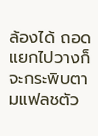ล้องได้ ถอดแยกไปวางก็จะกระพิบตามแฟลชตัว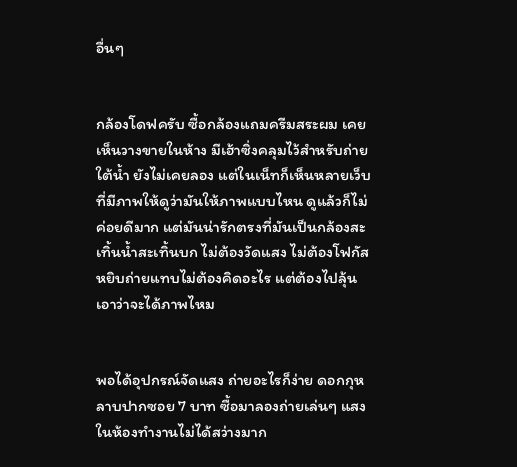อื่นๆ


กล้องโดฟครับ ซื้อกล้องแถมครีมสระผม เคยเห็นวางขายในห้าง มีเฮ้าซิ่งคลุมไว้สำหรับถ่ายใต้น้ำ ยังไม่เคยลอง แต่ในเน็ทก็เห็นหลายเว็บที่มีภาพให้ดูว่ามันให้ภาพแบบไหน ดูแล้วก็ไม่ค่อยดีมาก แต่มันน่ารักตรงที่มันเป็นกล้องสะเทิ้นน้ำสะเทิ้นบก ไม่ต้องวัดแสง ไม่ต้องโฟกัส หยิบถ่ายแทบไม่ต้องคิดอะไร แต่ต้องไปลุ้นเอาว่าจะได้ภาพไหม


พอได้อุปกรณ์จัดแสง ถ่ายอะไรก็ง่าย ดอกกุหลาบปากซอย 7 บาท ซื้อมาลองถ่ายเล่นๆ แสงในห้องทำงานไม่ได้สว่างมาก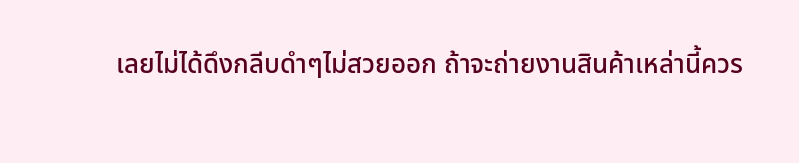เลยไม่ได้ดึงกลีบดำๆไม่สวยออก ถ้าจะถ่ายงานสินค้าเหล่านี้ควร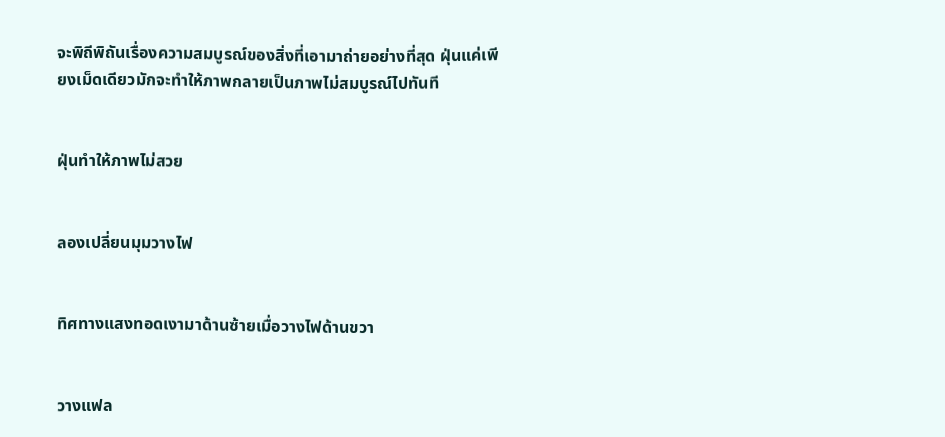จะพิถีพิถันเรื่องความสมบูรณ์ของสิ่งที่เอามาถ่ายอย่างที่สุด ฝุ่นแค่เพียงเม็ดเดียวมักจะทำให้ภาพกลายเป็นภาพไม่สมบูรณ์ไปทันที


ฝุ่นทำให้ภาพไม่สวย


ลองเปลี่ยนมุมวางไฟ


ทิศทางแสงทอดเงามาด้านซ้ายเมื่อวางไฟด้านขวา


วางแฟล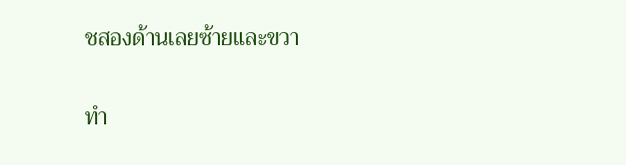ชสองด้านเลยซ้ายและขวา


ทำ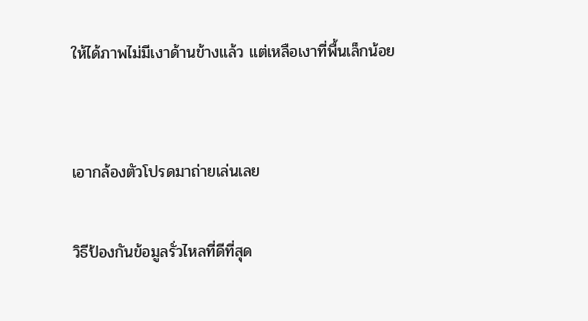ให้ได้ภาพไม่มีเงาด้านข้างแล้ว แต่เหลือเงาที่พื้นเล็กน้อย


เอากล้องตัวโปรดมาถ่ายเล่นเลย

วิธีป้องกันข้อมูลรั่วไหลที่ดีที่สุด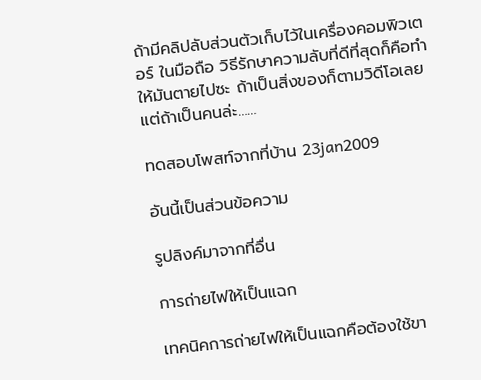ถ้ามีคลิปลับส่วนตัวเก็บไว้ในเครื่องคอมพิวเตอร์ ในมือถือ วิธีรักษาความลับที่ดีที่สุดก็คือทำให้มันตายไปซะ ถ้าเป็นสิ่งของก็ตามวิดีโอเลย แต่ถ้าเป็นคนล่ะ……

ทดสอบโพสท์จากที่บ้าน 23jan2009

อันนี้เป็นส่วนข้อความ

รูปลิงค์มาจากที่อื่น

การถ่ายไฟให้เป็นแฉก

เทคนิคการถ่ายไฟให้เป็นแฉกคือต้องใช้ขา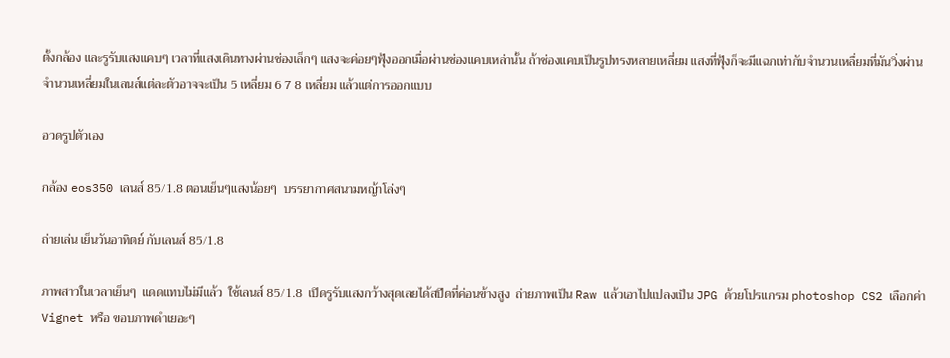ตั้งกล้อง และรูรับแสงแคบๆ เวลาที่แสงเดินทางผ่านช่องเล็กๆ แสงจะค่อยๆฟุ้งออกเมื่อผ่านช่องแคบเหล่านั้น ถ้าช่องแคบเป็นรูปทรงหลายเหลี่ยม แสงที่ฟุ้งก็จะมีแฉกเท่ากับจำนวนเหลื่ยมที่มันวิ่งผ่าน จำนวนเหลี่ยมในเลนส์แต่ละตัวอาจจะเป็น 5 เหลี่ยม 6 7 8 เหลี่ยม แล้วแต่การออกแบบ

อวดรูปตัวเอง

กล้อง eos350 เลนส์ 85/1.8 ตอนเย็นๆแสงน้อยๆ  บรรยากาศสนามหญ้าโล่งๆ

ถ่ายเล่น เย็นวันอาทิตย์ กับเลนส์ 85/1.8

ภาพสาวในเวลาเย็นๆ  แดดแทบไม่มีแล้ว  ใช้เลนส์ 85/1.8  เปิดรูรับแสงกว้างสุดเลยได้สปีดที่ค่อนข้างสูง  ถ่ายภาพเป็น Raw แล้วเอาไปแปลงเป็น JPG ด้วยโปรแกรม photoshop CS2 เลือกค่า Vignet หรือ ขอบภาพดำเยอะๆ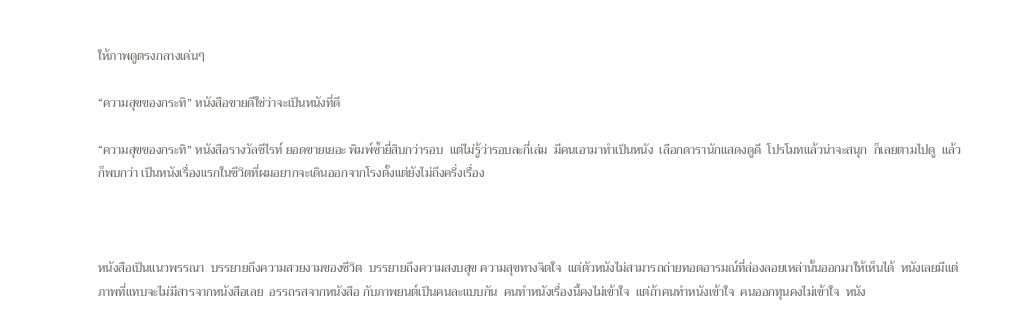ให้ภาพดูตรงกลางเด่นๆ

“ความสุขของกระทิ” หนังสือขายดีใช่ว่าจะเป็นหนังที่ดี

“ความสุขของกระทิ” หนังสือรางวัลซีไรท์ ยอดขายเยอะ พิมพ์ซ้ำยี่สิบกว่ารอบ  แต่ไม่รู้ว่ารอบละกี่เล่ม  มีคนเอามาทำเป็นหนัง  เลือกดารานักแสดงดูดี  โปรโมทแล้วน่าจะสนุก  ก็เลยตามไปดู  แล้วก็พบกว่า เป็นหนังเรื่องแรกในชีวิตที่ผมอยากจะเดินออกจากโรงตั้งแต่ยังไม่ถึงครึ่งเรื่อง



หนังสือเป็นแนวพรรณา  บรรยายถึงความสวยงามของชีวิต  บรรยายถึงความสงบสุข ความสุขทางจิตใจ  แต่ตัวหนังไม่สามารถถ่ายทอดอารมณ์ที่ล่องลอยเหล่านั้นออกมาให้เห็นได้  หนังเลยมีแต่ภาพที่แทบจะไม่มีสารจากหนังสือเลย  อรรถรสจากหนังสือ กับภาพยนต์เป็นคนละแบบกัน  คนทำหนังเรื่องนี้คงไม่เข้าใจ  แต่ถ้าคนทำหนังเข้าใจ  คนออกทุนคงไม่เข้าใจ  หนัง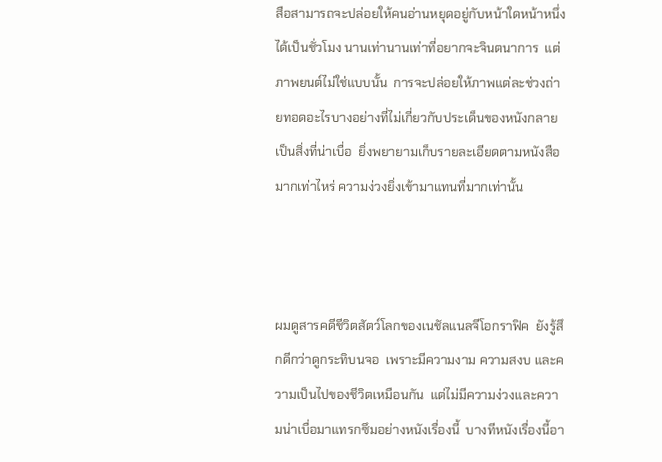สือสามารถจะปล่อยให้คนอ่านหยุดอยู่กับหน้าใดหน้าหนึ่งได้เป็นชั่วโมง นานเท่านานเท่าที่อยากจะจินตนาการ  แต่ภาพยนต์ไม่ใช่แบบนั้น  การจะปล่อยให้ภาพแต่ละช่วงถ่ายทอดอะไรบางอย่างที่ไม่เกี่ยวกับประเด็นของหนังกลายเป็นสิ่งที่น่าเบื่อ  ยิ่งพยายามเก็บรายละเอียดตามหนังสือมากเท่าไหร่ ความง่วงยิ่งเข้ามาแทนที่มากเท่านั้น



ผมดูสารคดีชีวิตสัตว์โลกของเนชัลแนลจีโอกราฟิค  ยังรู้สึกดีกว่าดูกระทิบนจอ  เพราะมีความงาม ความสงบ และความเป็นไปของชีวิตเหมือนกัน  แต่ไม่มีความง่วงและความน่าเบื่อมาแทรกซึมอย่างหนังเรื่องนี้  บางทีหนังเรื่องนี้อา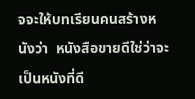จจะให้บทเรียนคนสร้างหนังว่า  หนังสือขายดีใช่ว่าจะเป็นหนังที่ดี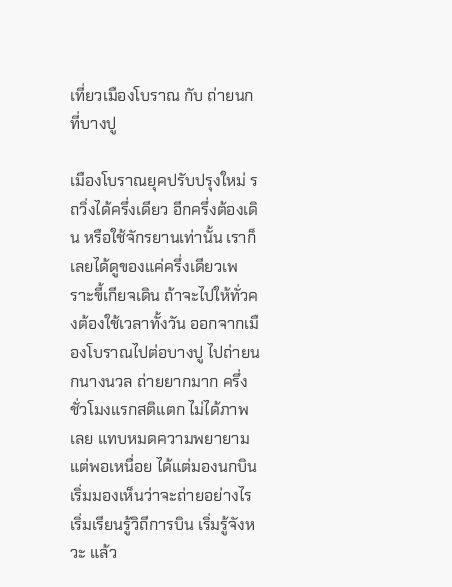เที่ยวเมืองโบราณ กับ ถ่ายนกที่บางปู

เมืองโบราณยุคปรับปรุงใหม่ รถวิ่งได้ครึ่งเดียว อีกครึ่งต้องเดิน หรือใช้จักรยานเท่านั้น เราก็เลยได้ดูของแค่ครึ่งเดียวเพราะขี้เกียจเดิน ถ้าจะไปให้ทั่วคงต้องใช้เวลาทั้งวัน ออกจากเมืองโบราณไปต่อบางปู ไปถ่ายนกนางนวล ถ่ายยากมาก ครึ่งชั่วโมงแรกสติแตก ไม่ได้ภาพเลย แทบหมดความพยายาม แต่พอเหนื่อย ได้แต่มองนกบิน เริ่มมองเห็นว่าจะถ่ายอย่างไร เริ่มเรียนรู้วิถีการบิน เริ่มรู้จังหวะ แล้ว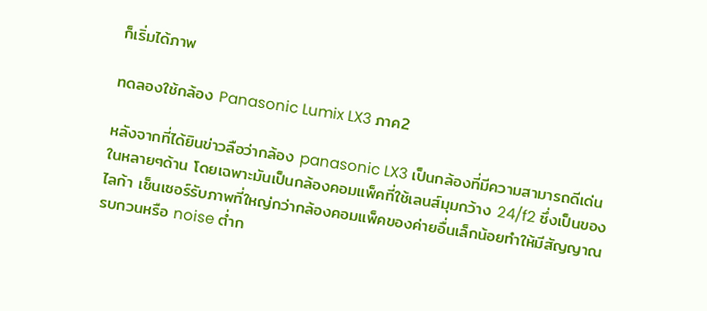ก็เริ่มได้ภาพ

ทดลองใช้กล้อง Panasonic Lumix LX3 ภาค2

หลังจากที่ได้ยินข่าวลือว่ากล้อง panasonic LX3 เป็นกล้องที่มีความสามารถดีเด่นในหลายๆด้าน โดยเฉพาะมันเป็นกล้องคอมแพ็คที่ใช้เลนส์มุมกว้าง 24/f2 ซึ่งเป็นของไลก้า เซ็นเซอร์รับภาพที่ใหญ่กว่ากล้องคอมแพ็คของค่ายอื่นเล็กน้อยทำให้มีสัญญาณรบกวนหรือ noise ต่ำก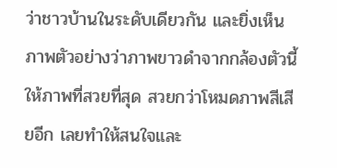ว่าชาวบ้านในระดับเดียวกัน และยิ่งเห็นภาพตัวอย่างว่าภาพขาวดำจากกล้องตัวนี้ให้ภาพที่สวยที่สุด สวยกว่าโหมดภาพสีเสียอีก เลยทำให้สนใจและ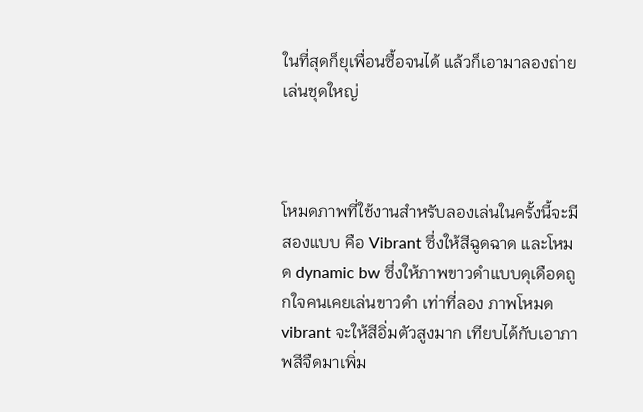ในที่สุดก็ยุเพื่อนซื้อจนได้ แล้วก็เอามาลองถ่ายเล่นชุดใหญ่



โหมดภาพที่ใช้งานสำหรับลองเล่นในครั้งนี้จะมีสองแบบ คือ Vibrant ซึ่งให้สีฉูดฉาด และโหมด dynamic bw ซึ่งให้ภาพขาวดำแบบดุเดือดถูกใจคนเคยเล่นขาวดำ เท่าที่ลอง ภาพโหมด vibrant จะให้สีอิ่มตัวสูงมาก เทียบได้กับเอาภาพสีจืดมาเพิ่ม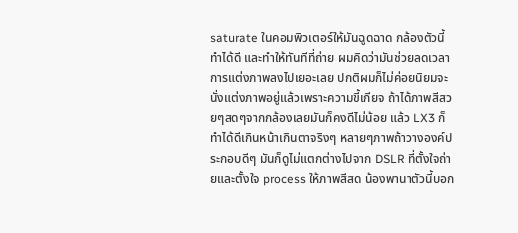saturate ในคอมพิวเตอร์ให้มันฉูดฉาด กล้องตัวนี้ทำได้ดี และทำให้ทันทีที่ถ่าย ผมคิดว่ามันช่วยลดเวลาการแต่งภาพลงไปเยอะเลย ปกติผมก็ไม่ค่อยนิยมจะนั่งแต่งภาพอยู่แล้วเพราะความขี้เกียจ ถ้าได้ภาพสีสวยๆสดๆจากกล้องเลยมันก็คงดีไม่น้อย แล้ว LX3 ก็ทำได้ดีเกินหน้าเกินตาจริงๆ หลายๆภาพถ้าวางองค์ประกอบดีๆ มันก็ดูไม่แตกต่างไปจาก DSLR ที่ตั้งใจถ่ายและตั้งใจ process ให้ภาพสีสด น้องพานาตัวนี้บอก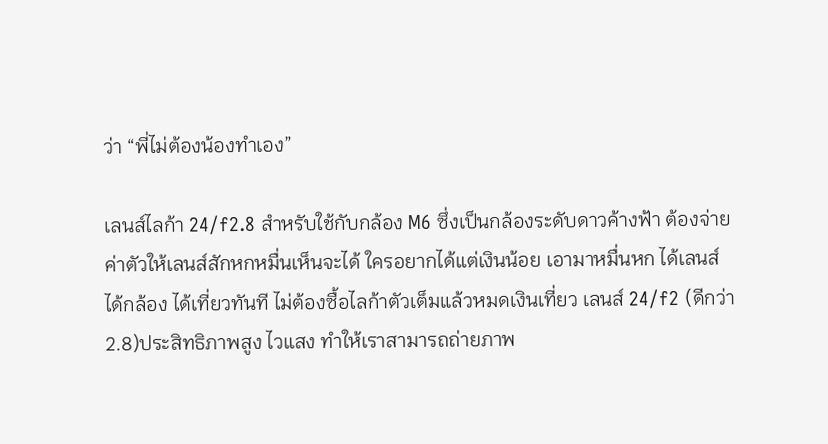ว่า “พี่ไม่ต้องน้องทำเอง”

เลนส์ไลก้า 24/f2.8 สำหรับใช้กับกล้อง M6 ซึ่งเป็นกล้องระดับดาวค้างฟ้า ต้องจ่ายค่าตัวให้เลนส์สักหกหมื่นเห็นจะได้ ใครอยากได้แต่เงินน้อย เอามาหมื่นหก ได้เลนส์ได้กล้อง ได้เที่ยวทันที ไม่ต้องซื้อไลก้าตัวเต็มแล้วหมดเงินเที่ยว เลนส์ 24/f2 (ดีกว่า 2.8)ประสิทธิภาพสูง ไวแสง ทำให้เราสามารถถ่ายภาพ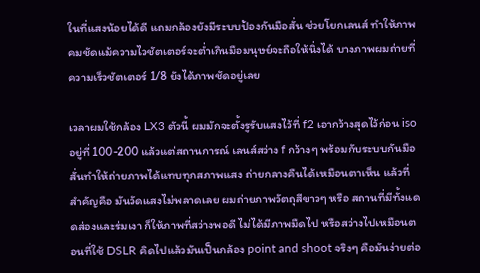ในที่แสงน้อยได้ดี แถมกล้องยังมีระบบป้องกันมือสั่น ช่วยโยกเลนส์ ทำให้ภาพคมชัดแม้ความไวชัตเตอร์จะต่ำเกินมือมนุษย์จะถือให้นิ่งได้ บางภาพผมถ่ายที่ความเร็วชัตเตอร์ 1/8 ยังได้ภาพชัดอยู่เลย

เวลาผมใช้กล้อง LX3 ตัวนี้ ผมมักจะตั้งรูรับแสงไว้ที่ f2 เอากว้างสุดไว้ก่อน iso อยู่ที่ 100-200 แล้วแต่สถานการณ์ เลนส์สว่าง f กว้างๆ พร้อมกับระบบกันมือสั่นทำให้ถ่ายภาพได้แทบทุกสภาพแสง ถ่ายกลางคืนได้เหมือนตาเห็น แล้วที่สำคัญคือ มันวัดแสงไม่พลาดเลย ผมถ่ายภาพวัตถุสีขาวๆ หรือ สถานที่มีทั้งแดดส่องและร่มเงา ก็ให้ภาพที่สว่างพอดี ไม่ได้มีภาพมืดไป หรือสว่างไปเหมือนตอนที่ใช้ DSLR คิดไปแล้วมันเป็นกล้อง point and shoot จริงๆ คือมันง่ายต่อ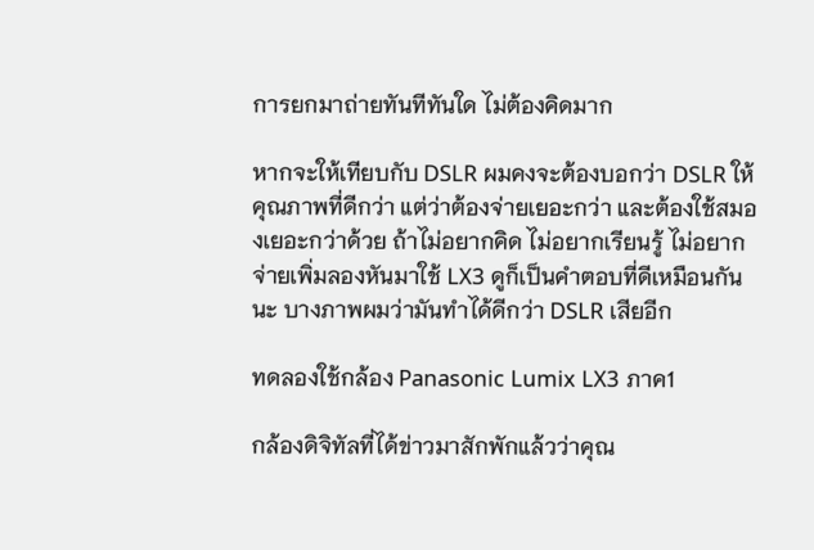การยกมาถ่ายทันทีทันใด ไม่ต้องคิดมาก

หากจะให้เทียบกับ DSLR ผมคงจะต้องบอกว่า DSLR ให้คุณภาพที่ดีกว่า แต่ว่าต้องจ่ายเยอะกว่า และต้องใช้สมองเยอะกว่าด้วย ถ้าไม่อยากคิด ไม่อยากเรียนรู้ ไม่อยากจ่ายเพิ่มลองหันมาใช้ LX3 ดูก็เป็นคำตอบที่ดีเหมือนกันนะ บางภาพผมว่ามันทำได้ดีกว่า DSLR เสียอีก

ทดลองใช้กล้อง Panasonic Lumix LX3 ภาค1

กล้องดิจิทัลที่ได้ข่าวมาสักพักแล้วว่าคุณ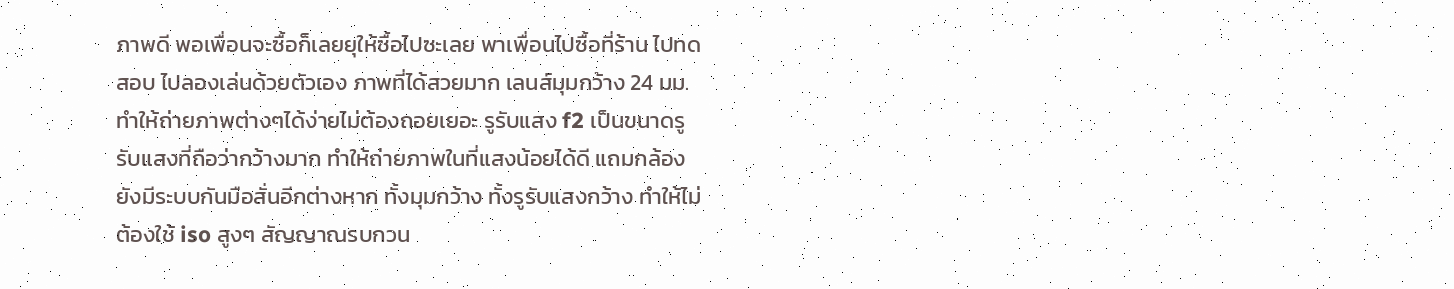ภาพดี พอเพื่อนจะซื้อก็เลยยุให้ซื้อไปซะเลย พาเพื่อนไปซื้อที่ร้าน ไปทดสอบ ไปลองเล่นด้วยตัวเอง ภาพที่ได้สวยมาก เลนส์มุมกว้าง 24 มม. ทำให้ถ่ายภาพต่างๆได้ง่ายไม่ต้องถอยเยอะ รูรับแสง f2 เป็นขนาดรูรับแสงที่ถือว่ากว้างมาก ทำให้ถ่ายภาพในที่แสงน้อยได้ดี แถมกล้องยังมีระบบกันมือสั่นอีกต่างหาก ทั้งมุมกว้าง ทั้งรูรับแสงกว้าง ทำให้ไม่ต้องใช้ iso สูงๆ สัญญาณรบกวน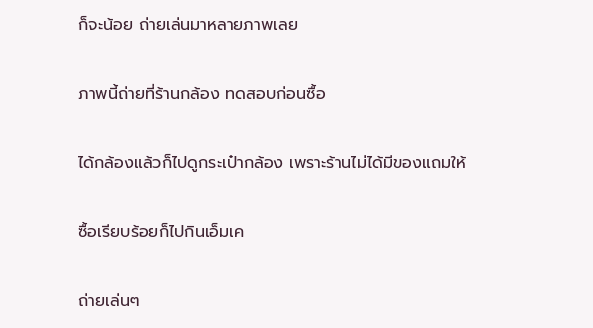ก็จะน้อย ถ่ายเล่นมาหลายภาพเลย


ภาพนี้ถ่ายที่ร้านกล้อง ทดสอบก่อนซื้อ


ได้กล้องแล้วก็ไปดูกระเป๋ากล้อง เพราะร้านไม่ได้มีของแถมให้


ซื้อเรียบร้อยก็ไปกินเอ็มเค


ถ่ายเล่นๆ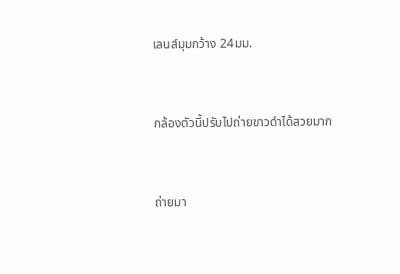เลนส์มุมกว้าง 24มม.


กล้องตัวนี้ปรับไปถ่ายขาวดำได้สวยมาก


ถ่ายมา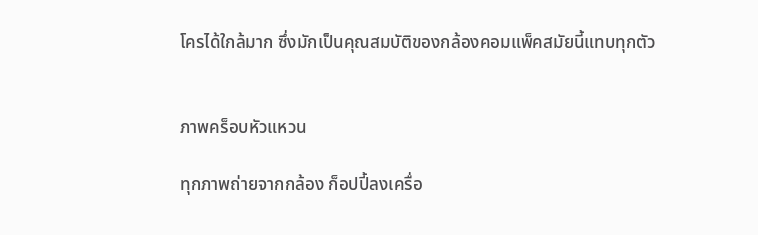โครได้ใกล้มาก ซึ่งมักเป็นคุณสมบัติของกล้องคอมแพ็คสมัยนี้แทบทุกตัว


ภาพคร็อบหัวแหวน

ทุกภาพถ่ายจากกล้อง ก็อปปี้ลงเครื่อ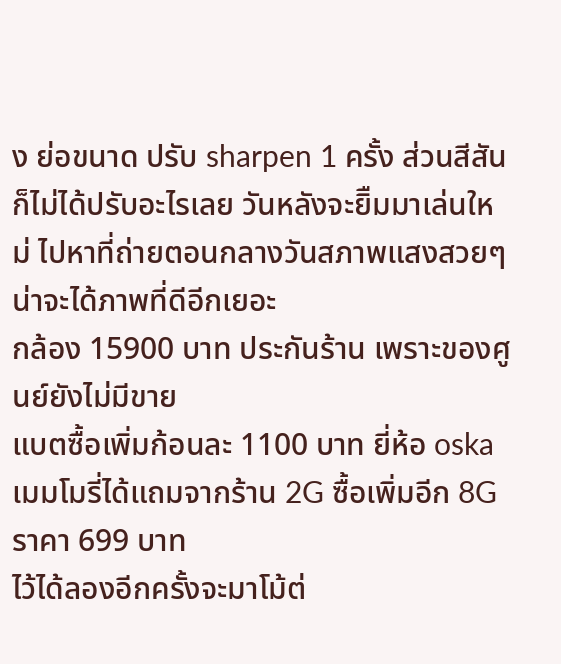ง ย่อขนาด ปรับ sharpen 1 ครั้ง ส่วนสีสันก็ไม่ได้ปรับอะไรเลย วันหลังจะยิืมมาเล่นใหม่ ไปหาที่ถ่ายตอนกลางวันสภาพแสงสวยๆ น่าจะได้ภาพที่ดีอีกเยอะ
กล้อง 15900 บาท ประกันร้าน เพราะของศูนย์ยังไม่มีขาย
แบตซื้อเพิ่มก้อนละ 1100 บาท ยี่ห้อ oska
เมมโมรี่ได้แถมจากร้าน 2G ซื้อเพิ่มอีก 8G ราคา 699 บาท
ไว้ได้ลองอีกครั้งจะมาโม้ต่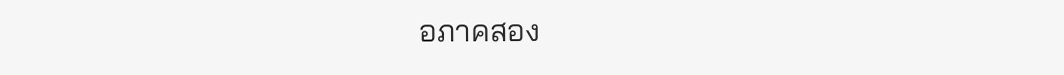อภาคสอง